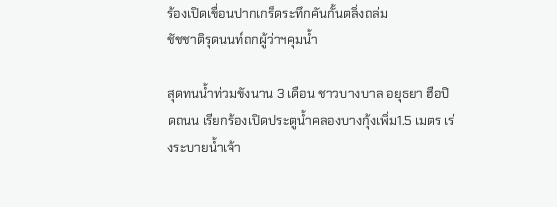ร้องเปิดเขื่อนปากเกร็ดระทึกคันกั้นตลิ่งถล่ม
ชัชชาติรุดนนท์ถกผู้ว่าฯคุมน้ำ

สุดทนน้ำท่วมขังนาน 3 เดือน ชาวบางบาล อยุธยา ฮือปิดถนน เรียกร้องเปิดประตูน้ำคลองบางกุ้งเพิ่ม1.5 เมตร เร่งระบายน้ำเจ้า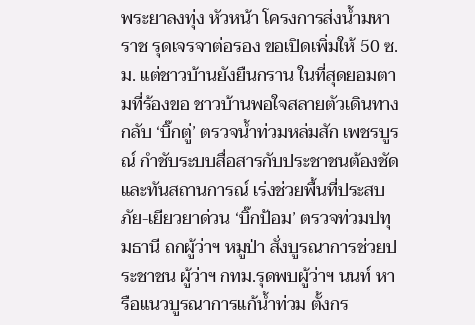พระยาลงทุ่ง หัวหน้า โครงการส่งน้ำมหาราช รุดเจรจาต่อรอง ขอเปิดเพิ่มให้ 50 ซ.ม. แต่ชาวบ้านยังยืนกราน ในที่สุดยอมตามที่ร้องขอ ชาวบ้านพอใจสลายตัวเดินทางกลับ ‘บิ๊กตู่’ ตรวจน้ำท่วมหล่มสัก เพชรบูรณ์ กำชับระบบสื่อสารกับประชาชนต้องชัดและทันสถานการณ์ เร่งช่วยพื้นที่ประสบภัย-เยียวยาด่วน ‘บิ๊กป้อม’ ตรวจท่วมปทุมธานี ถกผู้ว่าฯ หมูป่า สั่งบูรณาการช่วยประชาชน ผู้ว่าฯ กทม.รุดพบผู้ว่าฯ นนท์ หารือแนวบูรณาการแก้น้ำท่วม ตั้งกร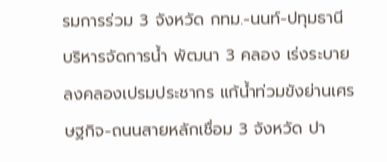รมการร่วม 3 จังหวัด กทม.-นนท์-ปทุมธานี บริหารจัดการน้ำ พัฒนา 3 คลอง เร่งระบายลงคลองเปรมประชากร แก้น้ำท่วมขังย่านเศรษฐกิจ-ถนนสายหลักเชื่อม 3 จังหวัด ปา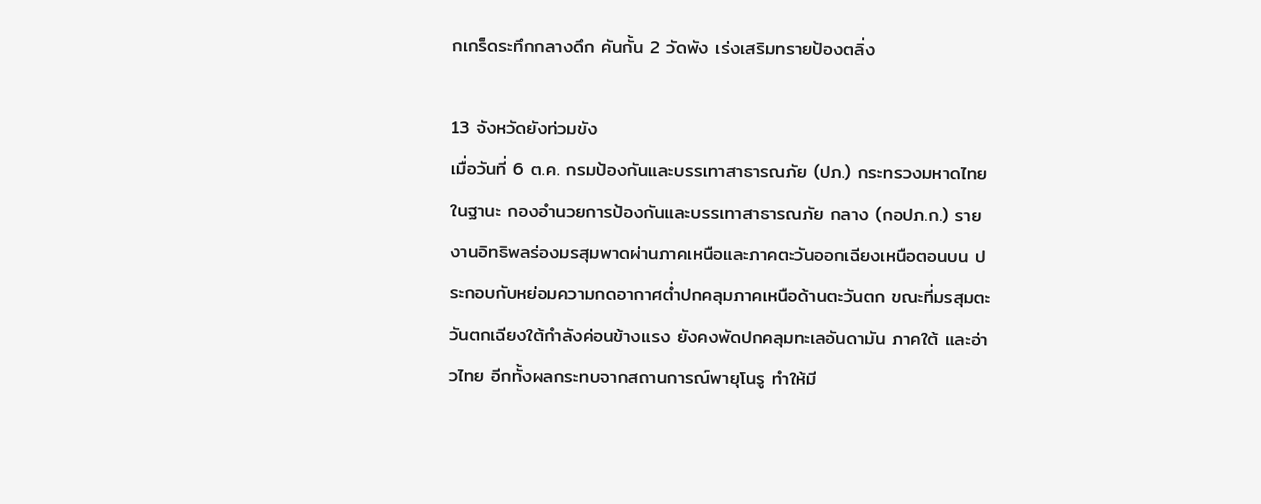กเกร็ดระทึกกลางดึก คันกั้น 2 วัดพัง เร่งเสริมทรายป้องตลิ่ง

13 จังหวัดยังท่วมขัง
เมื่อวันที่ 6 ต.ค. กรมป้องกันและบรรเทาสาธารณภัย (ปภ.) กระทรวงมหาดไทย ในฐานะ กองอำนวยการป้องกันและบรรเทาสาธารณภัย กลาง (กอปภ.ก.) รายงานอิทธิพลร่องมรสุมพาดผ่านภาคเหนือและภาคตะวันออกเฉียงเหนือตอนบน ประกอบกับหย่อมความกดอากาศต่ำปกคลุมภาคเหนือด้านตะวันตก ขณะที่มรสุมตะวันตกเฉียงใต้กำลังค่อนข้างแรง ยังคงพัดปกคลุมทะเลอันดามัน ภาคใต้ และอ่าวไทย อีกทั้งผลกระทบจากสถานการณ์พายุโนรู ทำให้มี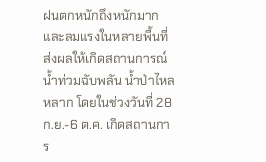ฝนตกหนักถึงหนักมากและลมแรงในหลายพื้นที่ ส่งผลให้เกิดสถานการณ์น้ำท่วมฉับพลัน น้ำป่าไหลหลาก โดยในช่วงวันที่ 28 ก.ย.-6 ต.ค. เกิดสถานการ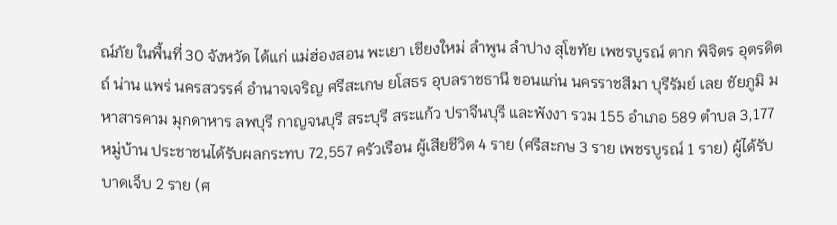ณ์ภัย ในพื้นที่ 30 จังหวัด ได้แก่ แม่ฮ่องสอน พะเยา เชียงใหม่ ลำพูน ลำปาง สุโขทัย เพชรบูรณ์ ตาก พิจิตร อุตรดิตถ์ น่าน แพร่ นครสวรรค์ อำนาจเจริญ ศรีสะเกษ ยโสธร อุบลราชธานี ขอนแก่น นครราชสีมา บุรีรัมย์ เลย ชัยภูมิ มหาสารคาม มุกดาหาร ลพบุรี กาญจนบุรี สระบุรี สระแก้ว ปราจีนบุรี และพังงา รวม 155 อำเภอ 589 ตำบล 3,177 หมู่บ้าน ประชาชนได้รับผลกระทบ 72,557 ครัวเรือน ผู้เสียชีวิต 4 ราย (ศรีสะกษ 3 ราย เพชรบูรณ์ 1 ราย) ผู้ได้รับบาดเจ็บ 2 ราย (ศ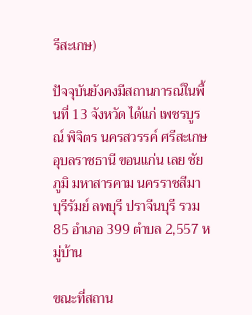รีสะเกษ)

ปัจจุบันยังคงมีสถานการณ์ในพื้นที่ 13 จังหวัด ได้แก่ เพชรบูรณ์ พิจิตร นครสวรรค์ ศรีสะเกษ อุบลราชธานี ขอนแก่น เลย ชัยภูมิ มหาสารคาม นครราชสีมา บุรีรัมย์ ลพบุรี ปราจีนบุรี รวม 85 อำเภอ 399 ตำบล 2,557 หมู่บ้าน

ขณะที่สถาน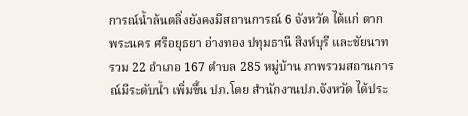การณ์น้ำล้นตลิ่งยังคงมีสถานการณ์ 6 จังหวัด ได้แก่ ตาก พระนคร ศรีอยุธยา อ่างทอง ปทุมธานี สิงห์บุรี และชัยนาท รวม 22 อำเภอ 167 ตำบล 285 หมู่บ้าน ภาพรวมสถานการณ์มีระดับน้ำ เพิ่มขึ้น ปภ.โดย สำนักงานปภ.จังหวัด ได้ประ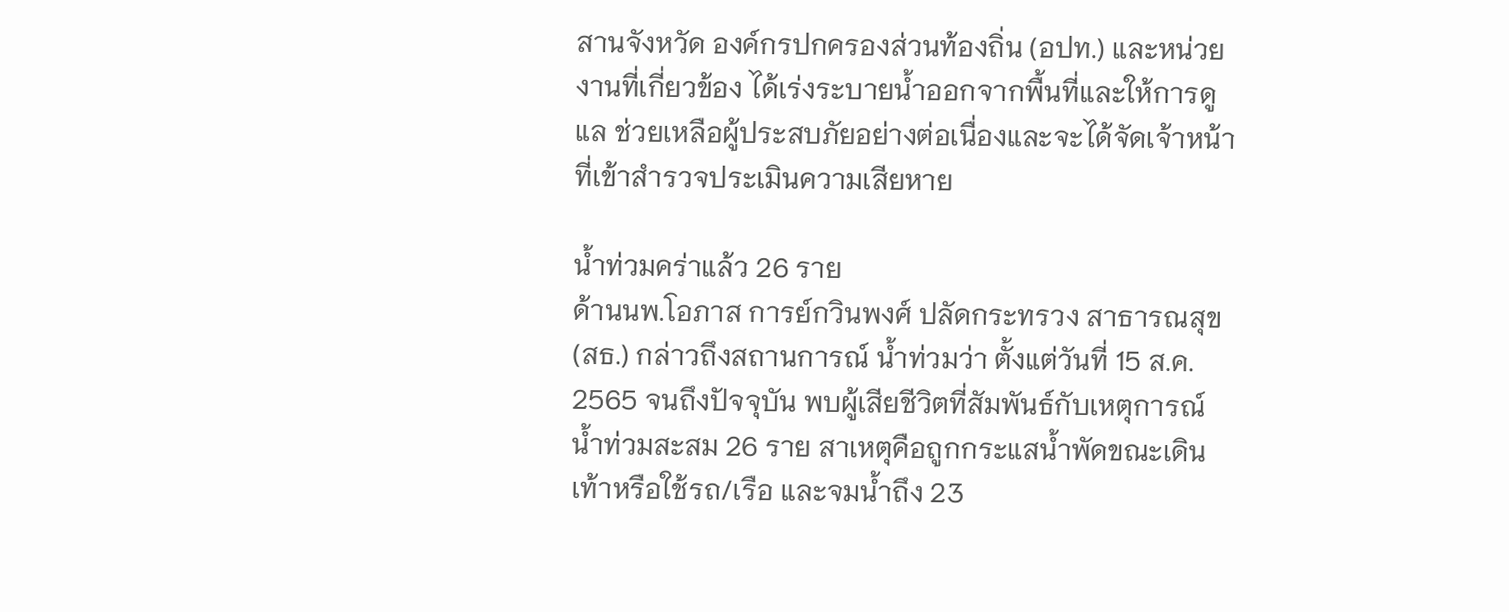สานจังหวัด องค์กรปกครองส่วนท้องถิ่น (อปท.) และหน่วยงานที่เกี่ยวข้อง ได้เร่งระบายน้ำออกจากพื้นที่และให้การดูแล ช่วยเหลือผู้ประสบภัยอย่างต่อเนื่องและจะได้จัดเจ้าหน้าที่เข้าสำรวจประเมินความเสียหาย

น้ำท่วมคร่าแล้ว 26 ราย
ด้านนพ.โอภาส การย์กวินพงศ์ ปลัดกระทรวง สาธารณสุข (สธ.) กล่าวถึงสถานการณ์ น้ำท่วมว่า ตั้งแต่วันที่ 15 ส.ค. 2565 จนถึงปัจจุบัน พบผู้เสียชีวิตที่สัมพันธ์กับเหตุการณ์น้ำท่วมสะสม 26 ราย สาเหตุคือถูกกระแสน้ำพัดขณะเดินเท้าหรือใช้รถ/เรือ และจมน้ำถึง 23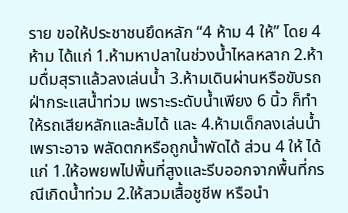ราย ขอให้ประชาชนยึดหลัก “4 ห้าม 4 ให้” โดย 4 ห้าม ได้แก่ 1.ห้ามหาปลาในช่วงน้ำไหลหลาก 2.ห้ามดื่มสุราแล้วลงเล่นน้ำ 3.ห้ามเดินผ่านหรือขับรถฝ่ากระแสน้ำท่วม เพราะระดับน้ำเพียง 6 นิ้ว ก็ทำให้รถเสียหลักและล้มได้ และ 4.ห้ามเด็กลงเล่นน้ำ เพราะอาจ พลัดตกหรือถูกน้ำพัดได้ ส่วน 4 ให้ ได้แก่ 1.ให้อพยพไปพื้นที่สูงและรีบออกจากพื้นที่กรณีเกิดน้ำท่วม 2.ให้สวมเสื้อชูชีพ หรือนำ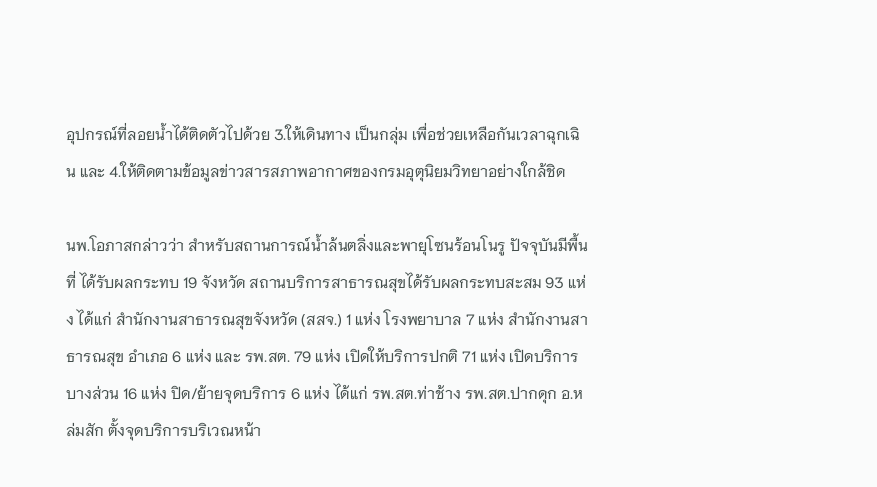อุปกรณ์ที่ลอยน้ำได้ติดตัวไปด้วย 3.ให้เดินทาง เป็นกลุ่ม เพื่อช่วยเหลือกันเวลาฉุกเฉิน และ 4.ให้ติดตามข้อมูลข่าวสารสภาพอากาศของกรมอุตุนิยมวิทยาอย่างใกล้ชิด

นพ.โอภาสกล่าวว่า สำหรับสถานการณ์น้ำล้นตลิ่งและพายุโซนร้อนโนรู ปัจจุบันมีพื้นที่ ได้รับผลกระทบ 19 จังหวัด สถานบริการสาธารณสุขได้รับผลกระทบสะสม 93 แห่ง ได้แก่ สำนักงานสาธารณสุขจังหวัด (สสจ.) 1 แห่ง โรงพยาบาล 7 แห่ง สำนักงานสาธารณสุข อำเภอ 6 แห่ง และ รพ.สต. 79 แห่ง เปิดให้บริการปกติ 71 แห่ง เปิดบริการบางส่วน 16 แห่ง ปิด/ย้ายจุดบริการ 6 แห่ง ได้แก่ รพ.สต.ท่าช้าง รพ.สต.ปากดุก อ.หล่มสัก ตั้งจุดบริการบริเวณหน้า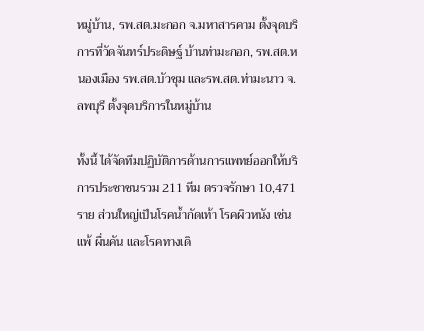หมู่บ้าน, รพ.สต.มะกอก จ.มหาสารคาม ตั้งจุดบริการที่วัดจันทร์ประดิษฐ์ บ้านท่ามะกอก, รพ.สต.หนองเมือง รพ.สต.บัวชุม และรพ.สต.ท่ามะนาว จ.ลพบุรี ตั้งจุดบริการในหมู่บ้าน

ทั้งนี้ ได้จัดทีมปฏิบัติการด้านการแพทย์ออกให้บริการประชาชนรวม 211 ทีม ตรวจรักษา 10,471 ราย ส่วนใหญ่เป็นโรคน้ำกัดเท้า โรคผิวหนัง เช่น แพ้ ผื่นคัน และโรคทางเดิ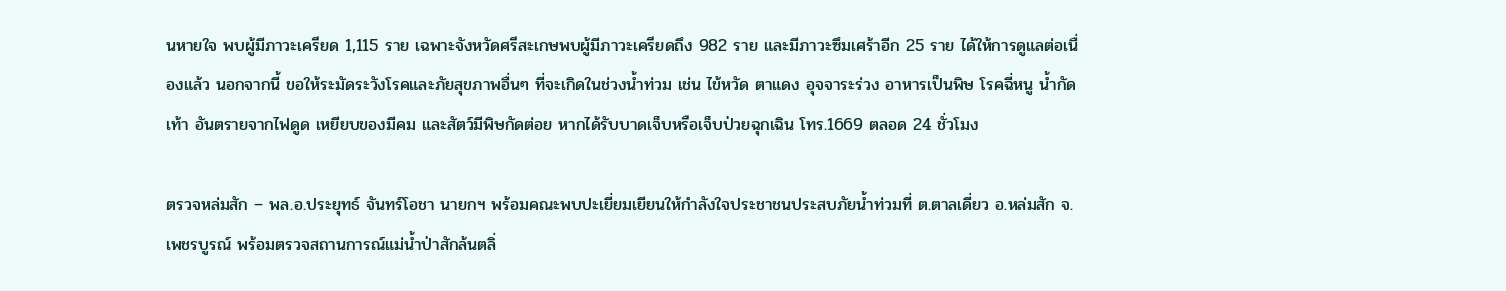นหายใจ พบผู้มีภาวะเครียด 1,115 ราย เฉพาะจังหวัดศรีสะเกษพบผู้มีภาวะเครียดถึง 982 ราย และมีภาวะซึมเศร้าอีก 25 ราย ได้ให้การดูแลต่อเนื่องแล้ว นอกจากนี้ ขอให้ระมัดระวังโรคและภัยสุขภาพอื่นๆ ที่จะเกิดในช่วงน้ำท่วม เช่น ไข้หวัด ตาแดง อุจจาระร่วง อาหารเป็นพิษ โรคฉี่หนู น้ำกัดเท้า อันตรายจากไฟดูด เหยียบของมีคม และสัตว์มีพิษกัดต่อย หากได้รับบาดเจ็บหรือเจ็บป่วยฉุกเฉิน โทร.1669 ตลอด 24 ชั่วโมง

ตรวจหล่มสัก – พล.อ.ประยุทธ์ จันทร์โอชา นายกฯ พร้อมคณะพบปะเยี่ยมเยียนให้กำลังใจประชาชนประสบภัยน้ำท่วมที่ ต.ตาลเดี่ยว อ.หล่มสัก จ.เพชรบูรณ์ พร้อมตรวจสถานการณ์แม่น้ำป่าสักล้นตลิ่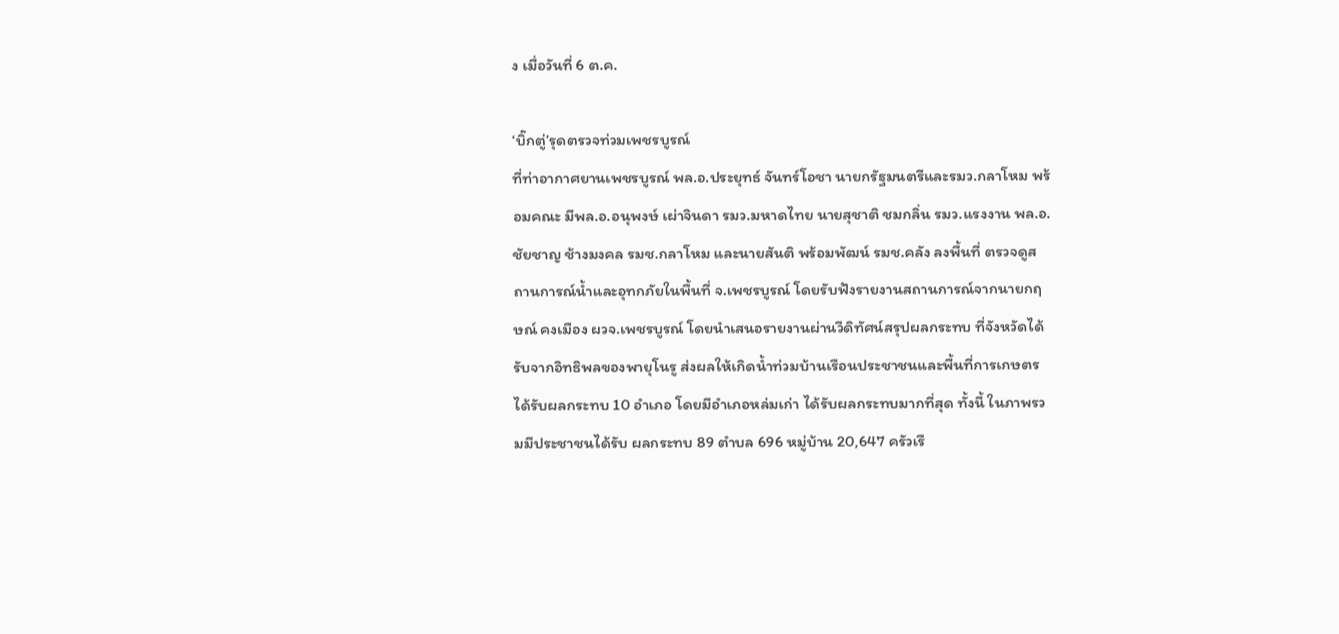ง เมื่อวันที่ 6 ต.ค.

‘บิ๊กตู่’รุดตรวจท่วมเพชรบูรณ์
ที่ท่าอากาศยานเพชรบูรณ์ พล.อ.ประยุทธ์ จันทร์โอชา นายกรัฐมนตรีและรมว.กลาโหม พร้อมคณะ มีพล.อ.อนุพงษ์ เผ่าจินดา รมว.มหาดไทย นายสุชาติ ชมกลิ่น รมว.แรงงาน พล.อ.ชัยชาญ ช้างมงคล รมช.กลาโหม และนายสันติ พร้อมพัฒน์ รมช.คลัง ลงพื้นที่ ตรวจดูสถานการณ์น้ำและอุทกภัยในพื้นที่ จ.เพชรบูรณ์ โดยรับฟังรายงานสถานการณ์จากนายกฤษณ์ คงเมือง ผวจ.เพชรบูรณ์ โดยนำเสนอรายงานผ่านวีดิทัศน์สรุปผลกระทบ ที่จังหวัดได้รับจากอิทธิพลของพายุโนรู ส่งผลให้เกิดน้ำท่วมบ้านเรือนประชาชนและพื้นที่การเกษตรได้รับผลกระทบ 10 อำเภอ โดยมีอำเภอหล่มเก่า ได้รับผลกระทบมากที่สุด ทั้งนี้ ในภาพรวมมีประชาชนได้รับ ผลกระทบ 89 ตำบล 696 หมู่บ้าน 20,647 ครัวเรื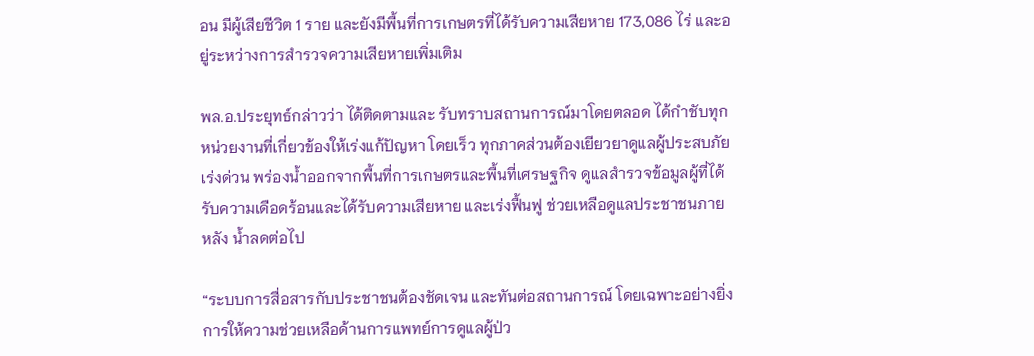อน มีผู้เสียชีวิต 1 ราย และยังมีพื้นที่การเกษตรที่ได้รับความเสียหาย 173,086 ไร่ และอยู่ระหว่างการสำรวจความเสียหายเพิ่มเติม

พล.อ.ประยุทธ์กล่าวว่า ได้ติดตามและ รับทราบสถานการณ์มาโดยตลอด ได้กำชับทุกหน่วยงานที่เกี่ยวข้องให้เร่งแก้ปัญหา โดยเร็ว ทุกภาคส่วนต้องเยียวยาดูแลผู้ประสบภัยเร่งด่วน พร่องน้ำออกจากพื้นที่การเกษตรและพื้นที่เศรษฐกิจ ดูแลสำรวจข้อมูลผู้ที่ได้รับความเดือดร้อนและได้รับความเสียหาย และเร่งฟื้นฟู ช่วยเหลือดูแลประชาชนภายหลัง น้ำลดต่อไป

“ระบบการสื่อสารกับประชาชนต้องชัดเจน และทันต่อสถานการณ์ โดยเฉพาะอย่างยิ่ง การให้ความช่วยเหลือด้านการแพทย์การดูแลผู้ป่ว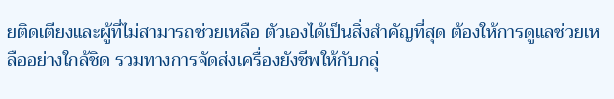ยติดเตียงและผู้ที่ไม่สามารถช่วยเหลือ ตัวเองได้เป็นสิ่งสำคัญที่สุด ต้องให้การดูแลช่วยเหลืออย่างใกล้ชิด รวมทางการจัดส่งเครื่องยังชีพให้กับกลุ่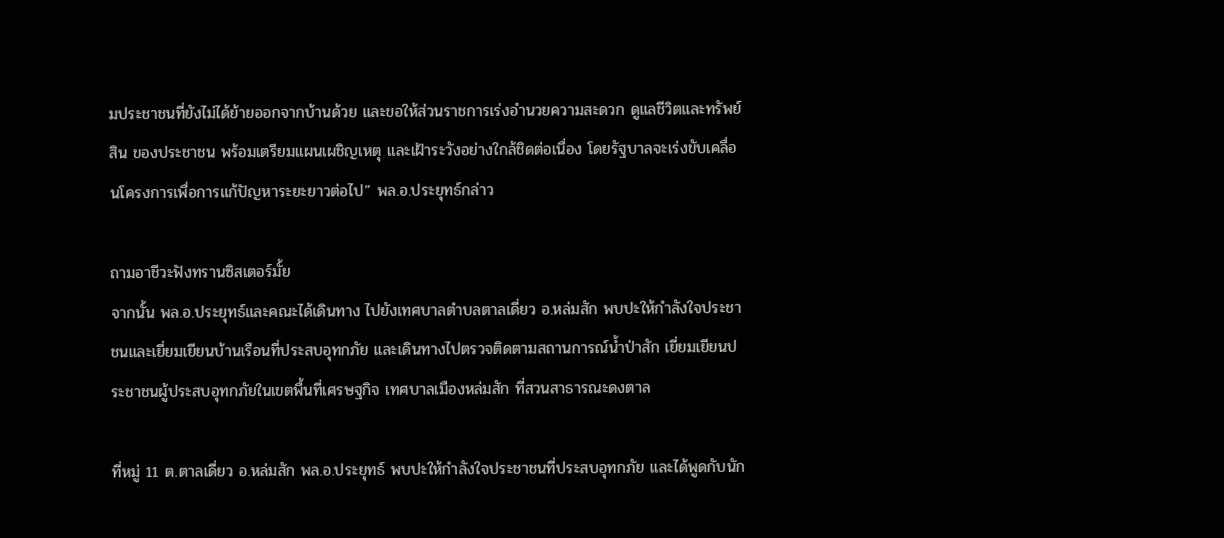มประชาชนที่ยังไม่ได้ย้ายออกจากบ้านด้วย และขอให้ส่วนราชการเร่งอำนวยความสะดวก ดูแลชีวิตและทรัพย์สิน ของประชาชน พร้อมเตรียมแผนเผชิญเหตุ และเฝ้าระวังอย่างใกล้ชิดต่อเนื่อง โดยรัฐบาลจะเร่งขับเคลื่อนโครงการเพื่อการแก้ปัญหาระยะยาวต่อไป” พล.อ.ประยุทธ์กล่าว

ถามอาชีวะฟังทรานซิสเตอร์มั้ย
จากนั้น พล.อ.ประยุทธ์และคณะได้เดินทาง ไปยังเทศบาลตำบลตาลเดี่ยว อ.หล่มสัก พบปะให้กำลังใจประชาชนและเยี่ยมเยียนบ้านเรือนที่ประสบอุทกภัย และเดินทางไปตรวจติดตามสถานการณ์น้ำป่าสัก เยี่ยมเยียนประชาชนผู้ประสบอุทกภัยในเขตพื้นที่เศรษฐกิจ เทศบาลเมืองหล่มสัก ที่สวนสาธารณะดงตาล

ที่หมู่ 11 ต.ตาลเดี่ยว อ.หล่มสัก พล.อ.ประยุทธ์ พบปะให้กำลังใจประชาชนที่ประสบอุทกภัย และได้พูดกับนัก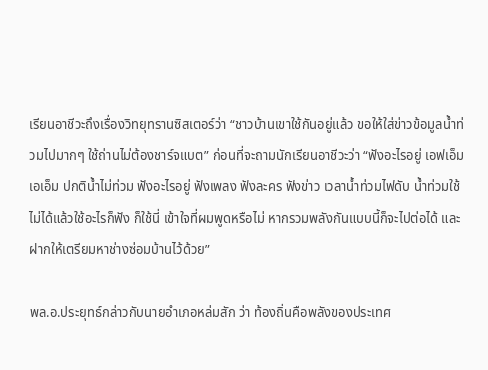เรียนอาชีวะถึงเรื่องวิทยุทรานซิสเตอร์ว่า “ชาวบ้านเขาใช้กันอยู่แล้ว ขอให้ใส่ข่าวข้อมูลน้ำท่วมไปมากๆ ใช้ถ่านไม่ต้องชาร์จแบต” ก่อนที่จะถามนักเรียนอาชีวะว่า “ฟังอะไรอยู่ เอฟเอ็ม เอเอ็ม ปกติน้ำไม่ท่วม ฟังอะไรอยู่ ฟังเพลง ฟังละคร ฟังข่าว เวลาน้ำท่วมไฟดับ น้ำท่วมใช้ไม่ได้แล้วใช้อะไรก็ฟัง ก็ใช้นี่ เข้าใจที่ผมพูดหรือไม่ หากรวมพลังกันแบบนี้ก็จะไปต่อได้ และฝากให้เตรียมหาช่างซ่อมบ้านไว้ด้วย”

พล.อ.ประยุทธ์กล่าวกับนายอำเภอหล่มสัก ว่า ท้องถิ่นคือพลังของประเทศ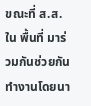ขณะที่ ส.ส.ใน พื้นที่ มาร่วมกันช่วยกันทำงานโดยนา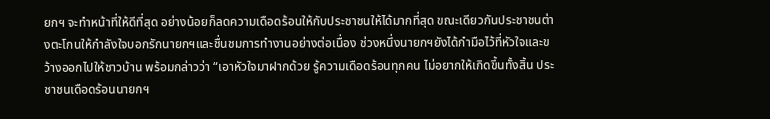ยกฯ จะทำหน้าที่ให้ดีที่สุด อย่างน้อยก็ลดความเดือดร้อนให้กับประชาชนให้ได้มากที่สุด ขณะเดียวกันประชาชนต่างตะโกนให้กำลังใจบอกรักนายกฯและชื่นชมการทำงานอย่างต่อเนื่อง ช่วงหนึ่งนายกฯยังได้กำมือไว้ที่หัวใจและขว้างออกไปให้ชาวบ้าน พร้อมกล่าวว่า “เอาหัวใจมาฝากด้วย รู้ความเดือดร้อนทุกคน ไม่อยากให้เกิดขึ้นทั้งสิ้น ประชาชนเดือดร้อนนายกฯ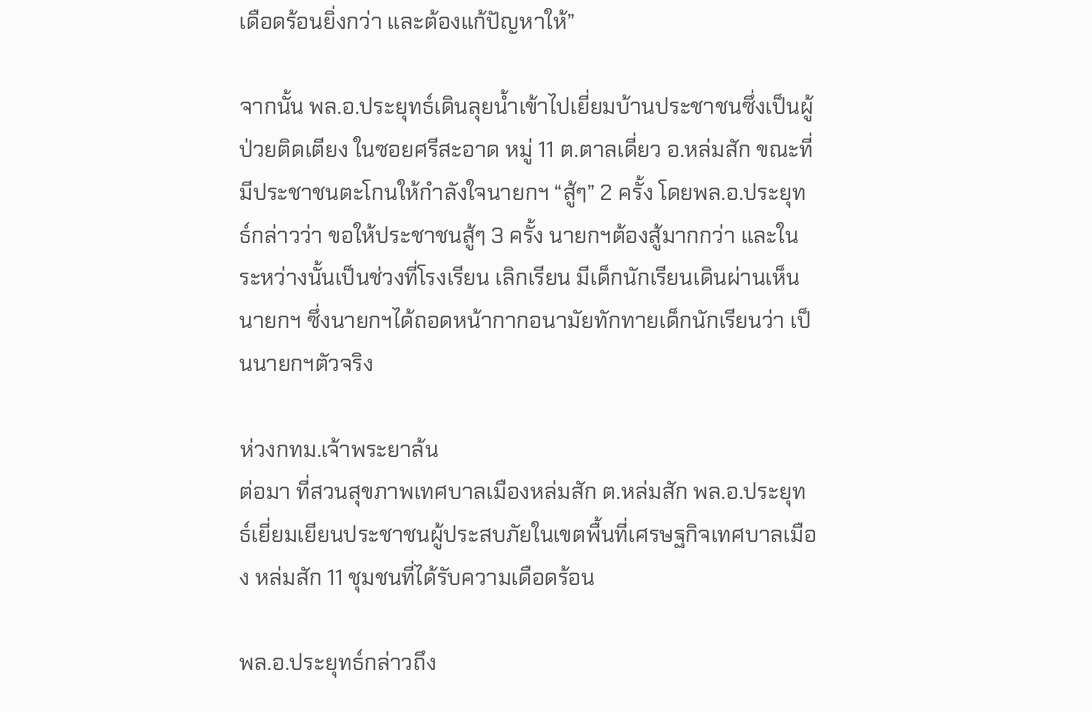เดือดร้อนยิ่งกว่า และต้องแก้ปัญหาให้”

จากนั้น พล.อ.ประยุทธ์เดินลุยน้ำเข้าไปเยี่ยมบ้านประชาชนซึ่งเป็นผู้ป่วยติดเตียง ในซอยศรีสะอาด หมู่ 11 ต.ตาลเดี่ยว อ.หล่มสัก ขณะที่มีประชาชนตะโกนให้กำลังใจนายกฯ “สู้ๆ” 2 ครั้ง โดยพล.อ.ประยุทธ์กล่าวว่า ขอให้ประชาชนสู้ๆ 3 ครั้ง นายกฯต้องสู้มากกว่า และในระหว่างนั้นเป็นช่วงที่โรงเรียน เลิกเรียน มีเด็กนักเรียนเดินผ่านเห็นนายกฯ ซึ่งนายกฯได้ถอดหน้ากากอนามัยทักทายเด็กนักเรียนว่า เป็นนายกฯตัวจริง

ห่วงกทม.เจ้าพระยาล้น
ต่อมา ที่สวนสุขภาพเทศบาลเมืองหล่มสัก ต.หล่มสัก พล.อ.ประยุทธ์เยี่ยมเยียนประชาชนผู้ประสบภัยในเขตพื้นที่เศรษฐกิจเทศบาลเมือง หล่มสัก 11 ชุมชนที่ได้รับความเดือดร้อน

พล.อ.ประยุทธ์กล่าวถึง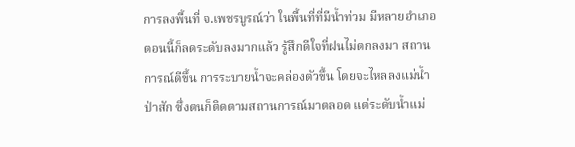การลงพื้นที่ จ.เพชรบูรณ์ว่า ในพื้นที่ที่มีน้ำท่วม มีหลายอำเภอ ตอนนี้ก็ลดระดับลงมากแล้ว รู้สึกดีใจที่ฝนไม่ตกลงมา สถานการณ์ดีขึ้น การระบายน้ำจะคล่องตัวขึ้น โดยจะไหลลงแม่น้ำป่าสัก ซึ่งตนก็ติดตามสถานการณ์มาตลอด แต่ระดับน้ำแม่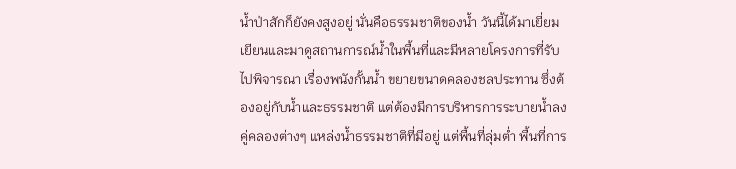น้ำป่าสักก็ยังคงสูงอยู่ นั่นคือธรรมชาติของน้ำ วันนี้ได้มาเยี่ยมเยียนและมาดูสถานการณ์น้ำในพื้นที่และมีหลายโครงการที่รับไปพิจารณา เรื่องพนังกั้นน้ำ ขยายขนาดคลองชลประทาน ซึ่งต้องอยู่กับน้ำและธรรมชาติ แต่ต้องมีการบริหารการระบายน้ำลงคู่คลองต่างๆ แหล่งน้ำธรรมชาติที่มีอยู่ แต่พื้นที่ลุ่มต่ำ พื้นที่การ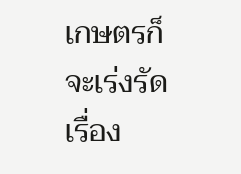เกษตรก็จะเร่งรัดเรื่อง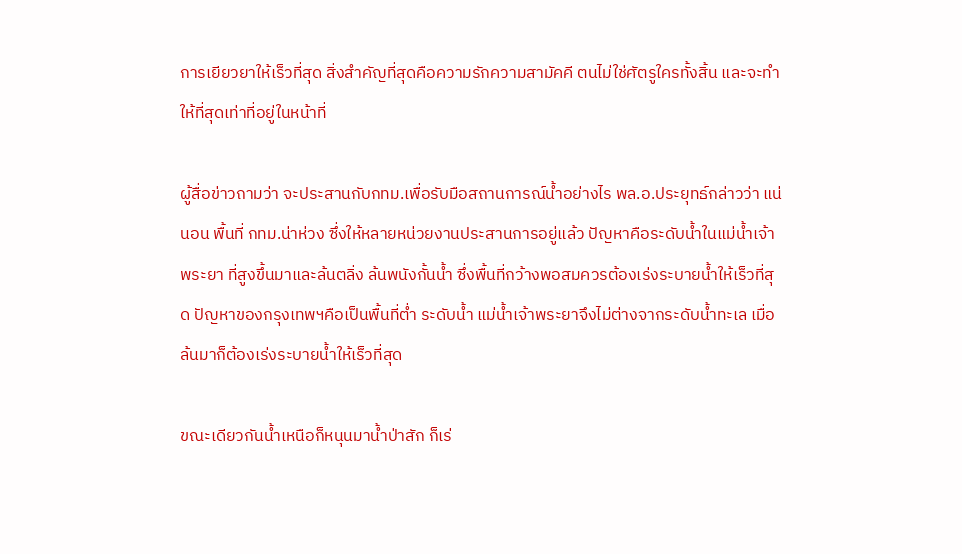การเยียวยาให้เร็วที่สุด สิ่งสำคัญที่สุดคือความรักความสามัคคี ตนไม่ใช่ศัตรูใครทั้งสิ้น และจะทำให้ที่สุดเท่าที่อยู่ในหน้าที่

ผู้สื่อข่าวถามว่า จะประสานกับกทม.เพื่อรับมือสถานการณ์น้ำอย่างไร พล.อ.ประยุทธ์กล่าวว่า แน่นอน พื้นที่ กทม.น่าห่วง ซึ่งให้หลายหน่วยงานประสานการอยู่แล้ว ปัญหาคือระดับน้ำในแม่น้ำเจ้าพระยา ที่สูงขึ้นมาและล้นตลิ่ง ล้นพนังกั้นน้ำ ซึ่งพื้นที่กว้างพอสมควรต้องเร่งระบายน้ำให้เร็วที่สุด ปัญหาของกรุงเทพฯคือเป็นพื้นที่ต่ำ ระดับน้ำ แม่น้ำเจ้าพระยาจึงไม่ต่างจากระดับน้ำทะเล เมื่อล้นมาก็ต้องเร่งระบายน้ำให้เร็วที่สุด

ขณะเดียวกันน้ำเหนือก็หนุนมาน้ำป่าสัก ก็เร่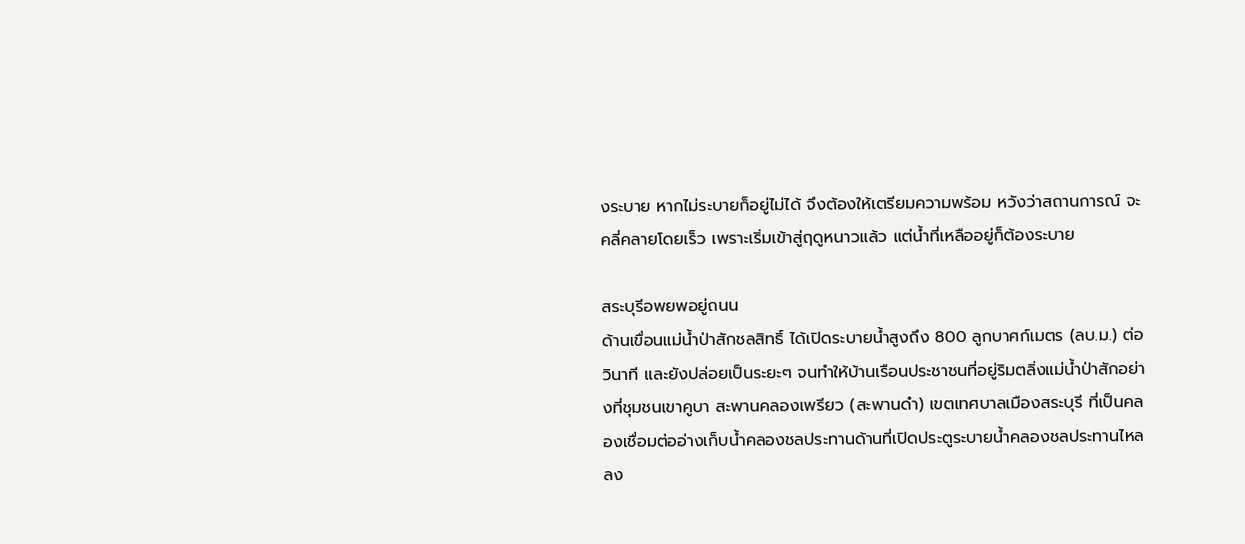งระบาย หากไม่ระบายก็อยู่ไม่ได้ จึงต้องให้เตรียมความพร้อม หวังว่าสถานการณ์ จะคลี่คลายโดยเร็ว เพราะเริ่มเข้าสู่ฤดูหนาวแล้ว แต่น้ำที่เหลืออยู่ก็ต้องระบาย

สระบุรีอพยพอยู่ถนน
ด้านเขื่อนแม่น้ำป่าสักชลสิทธิ์ ได้เปิดระบายน้ำสูงถึง 800 ลูกบาศก์เมตร (ลบ.ม.) ต่อวินาที และยังปล่อยเป็นระยะๆ จนทำให้บ้านเรือนประชาชนที่อยู่ริมตลิ่งแม่น้ำป่าสักอย่างที่ชุมชนเขาคูบา สะพานคลองเพรียว (สะพานดำ) เขตเทศบาลเมืองสระบุรี ที่เป็นคลองเชื่อมต่ออ่างเก็บน้ำคลองชลประทานด้านที่เปิดประตูระบายน้ำคลองชลประทานไหลลง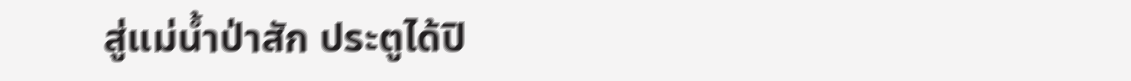สู่แม่น้ำป่าสัก ประตูได้ปิ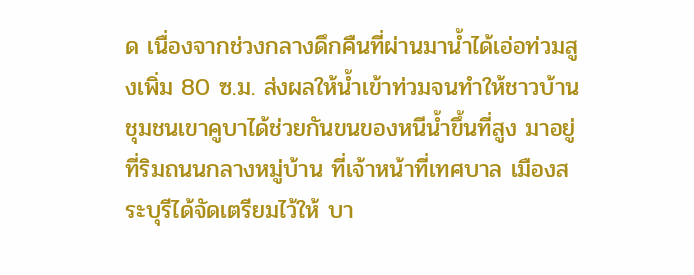ด เนื่องจากช่วงกลางดึกคืนที่ผ่านมาน้ำได้เอ่อท่วมสูงเพิ่ม 80 ซ.ม. ส่งผลให้น้ำเข้าท่วมจนทำให้ชาวบ้านชุมชนเขาคูบาได้ช่วยกันขนของหนีน้ำขึ้นที่สูง มาอยู่ที่ริมถนนกลางหมู่บ้าน ที่เจ้าหน้าที่เทศบาล เมืองสระบุรีได้จัดเตรียมไว้ให้ บา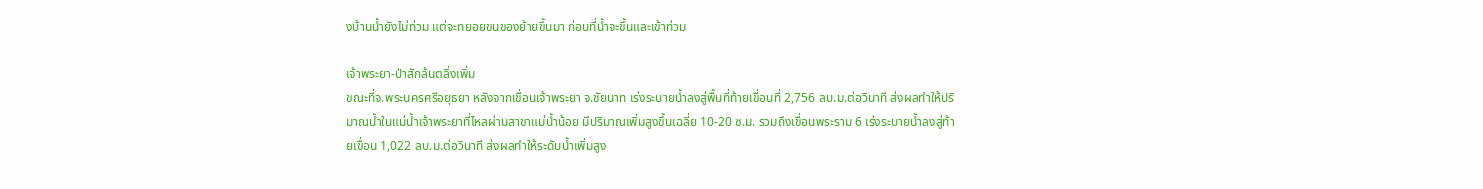งบ้านน้ำยังไม่ท่วม แต่จะทยอยขนของย้ายขึ้นมา ก่อนที่น้ำจะขึ้นและเข้าท่วม

เจ้าพระยา-ป่าสักล้นตลิ่งเพิ่ม
ขณะที่จ.พระนครศรีอยุธยา หลังจากเขื่อนเจ้าพระยา จ.ชัยนาท เร่งระบายน้ำลงสู่พื้นที่ท้ายเขื่อนที่ 2,756 ลบ.ม.ต่อวินาที ส่งผลทำให้ปริมาณน้ำในแม่น้ำเจ้าพระยาที่ไหลผ่านสาขาแม่น้ำน้อย มีปริมาณเพิ่มสูงขึ้นเฉลี่ย 10-20 ซ.ม. รวมถึงเขื่อนพระราม 6 เร่งระบายน้ำลงสู่ท้ายเขื่อน 1,022 ลบ.ม.ต่อวินาที ส่งผลทำให้ระดับน้ำเพิ่มสูง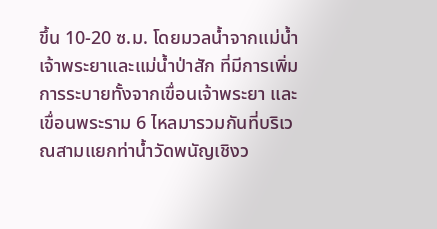ขึ้น 10-20 ซ.ม. โดยมวลน้ำจากแม่น้ำเจ้าพระยาและแม่น้ำป่าสัก ที่มีการเพิ่ม การระบายทั้งจากเขื่อนเจ้าพระยา และเขื่อนพระราม 6 ไหลมารวมกันที่บริเวณสามแยกท่าน้ำวัดพนัญเชิงว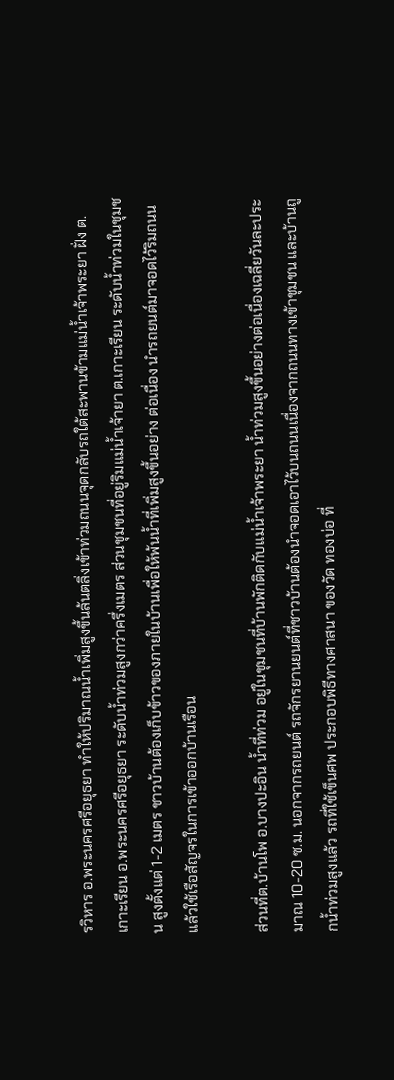รวิหาร อ.พระนครศรีอยุธยา ทำให้ปริมาณน้ำเพิ่มสูงขึ้นล้นตลิ่งเข้าท่วมถนนจุดกลับรถใต้สะพานข้ามแม่น้ำเจ้าพระยา ฝั่ง ต.เกาะเรียน อ.พระนครศรีอยุธยา ระดับน้ำท่วมสูงกว่าครึ่งเมตร ส่วนชุมชนที่อยู่ริมแม่น้ำเจ้ายา ต.เกาะเรียน ระดับน้ำท่วมในชุมชน สูงตั้งแต่ 1-2 เมตร ชาวบ้านต้องเก็บข้าวของภายในบ้านเพื่อให้พ้นน้ำที่เพิ่มสูงขึ้นอย่าง ต่อเนื่อง นำรถยนต์มาจอดไว้ริมถนน แล้วใช้เรือสัญจรในการเข้าออกบ้านเรือน

ส่วนที่ต.บ้านโพ อ.บางปะอิน น้ำที่ท่วม อยู่ในชุมชนที่บ้านพักติดกับแม่น้ำเจ้าพระยา น้ำท่วมสูงขึ้นอย่างต่อเนื่องเฉลี่ยวันละประมาณ 10-20 ซ.ม. นอกจากรถยนต์ รถจักรยานยนต์ที่ชาวบ้านต้องนำจอดเอาไว้บนถนนเนื่องจากถนนทางเข้าชุมชน และบ้านถูกน้ำท่วมสูงแล้ว รถที่ใช้เข็นศพ ประกอบพิธีทางศาสนา ของวัด ทองบ่อ ที่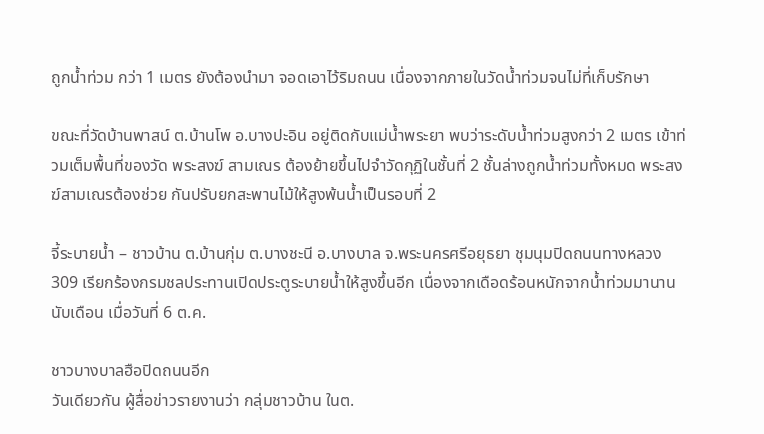ถูกน้ำท่วม กว่า 1 เมตร ยังต้องนำมา จอดเอาไว้ริมถนน เนื่องจากภายในวัดน้ำท่วมจนไม่ที่เก็บรักษา

ขณะที่วัดบ้านพาสน์ ต.บ้านโพ อ.บางปะอิน อยู่ติดกับแม่น้ำพระยา พบว่าระดับน้ำท่วมสูงกว่า 2 เมตร เข้าท่วมเต็มพื้นที่ของวัด พระสงฆ์ สามเณร ต้องย้ายขึ้นไปจำวัดกุฏิในชั้นที่ 2 ชั้นล่างถูกน้ำท่วมทั้งหมด พระสงฆ์สามเณรต้องช่วย กันปรับยกสะพานไม้ให้สูงพ้นน้ำเป็นรอบที่ 2

จี้ระบายน้ำ – ชาวบ้าน ต.บ้านกุ่ม ต.บางชะนี อ.บางบาล จ.พระนครศรีอยุธยา ชุมนุมปิดถนนทางหลวง 309 เรียกร้องกรมชลประทานเปิดประตูระบายน้ำให้สูงขึ้นอีก เนื่องจากเดือดร้อนหนักจากน้ำท่วมมานานนับเดือน เมื่อวันที่ 6 ต.ค.

ชาวบางบาลฮือปิดถนนอีก
วันเดียวกัน ผู้สื่อข่าวรายงานว่า กลุ่มชาวบ้าน ในต.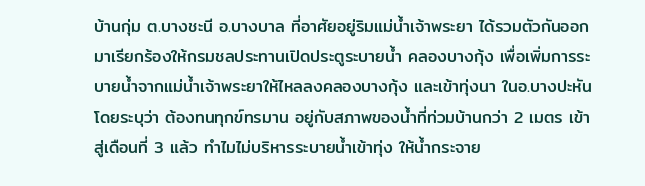บ้านกุ่ม ต.บางชะนี อ.บางบาล ที่อาศัยอยู่ริมแม่น้ำเจ้าพระยา ได้รวมตัวกันออกมาเรียกร้องให้กรมชลประทานเปิดประตูระบายน้ำ คลองบางกุ้ง เพื่อเพิ่มการระบายน้ำจากแม่น้ำเจ้าพระยาให้ไหลลงคลองบางกุ้ง และเข้าทุ่งนา ในอ.บางปะหัน โดยระบุว่า ต้องทนทุกข์ทรมาน อยู่กับสภาพของน้ำที่ท่วมบ้านกว่า 2 เมตร เข้าสู่เดือนที่ 3 แล้ว ทำไมไม่บริหารระบายน้ำเข้าทุ่ง ให้น้ำกระจาย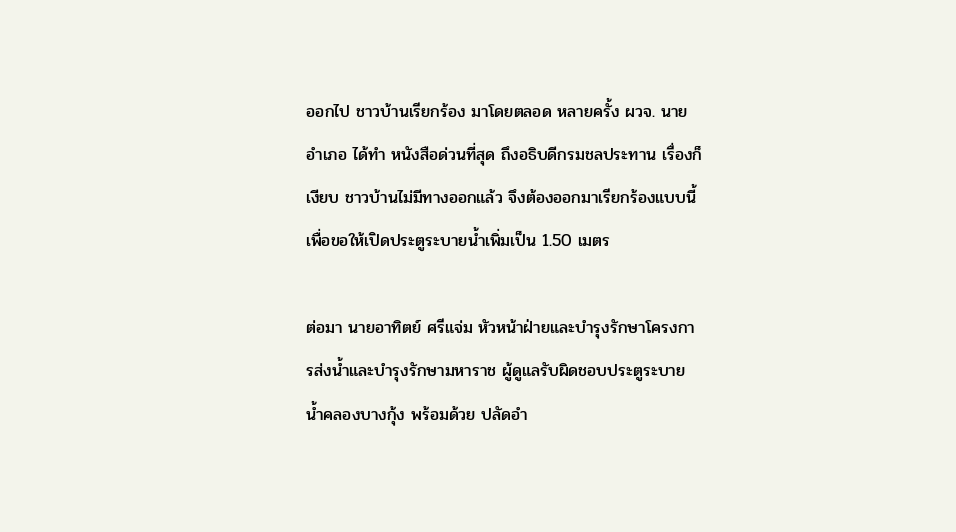ออกไป ชาวบ้านเรียกร้อง มาโดยตลอด หลายครั้ง ผวจ. นายอำเภอ ได้ทำ หนังสือด่วนที่สุด ถึงอธิบดีกรมชลประทาน เรื่องก็เงียบ ชาวบ้านไม่มีทางออกแล้ว จึงต้องออกมาเรียกร้องแบบนี้ เพื่อขอให้เปิดประตูระบายน้ำเพิ่มเป็น 1.50 เมตร

ต่อมา นายอาทิตย์ ศรีแจ่ม หัวหน้าฝ่ายและบำรุงรักษาโครงการส่งน้ำและบำรุงรักษามหาราช ผู้ดูแลรับผิดชอบประตูระบายน้ำคลองบางกุ้ง พร้อมด้วย ปลัดอำ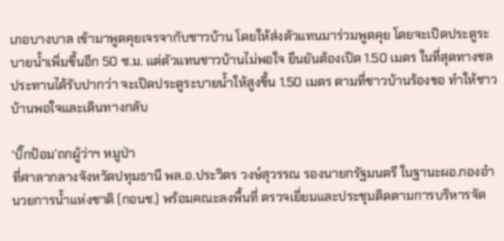เภอบางบาล เข้ามาพูดคุยเจรจากับชาวบ้าน โดยให้ส่งตัวแทนมาร่วมพูดคุย โดยจะเปิดประตูระบายน้ำเพิ่มขึ้นอีก 50 ซ.ม. แต่ตัวแทนชาวบ้านไม่พอใจ ยืนยันต้องเปิด 1.50 เมตร ในที่สุดทางชลประทานได้รับปากว่า จะเปิดประตูระบายน้ำให้สูงขึ้น 1.50 เมตร ตามที่ชาวบ้านร้องขอ ทำให้ชาวบ้านพอใจและเดินทางกลับ

‘บิ๊กป้อม’ถกผู้ว่าฯ หมูป่า
ที่ศาลากลางจังหวัดปทุมธานี พล.อ.ประวิตร วงษ์สุวรรณ รองนายกรัฐมนตรี ในฐานะผอ.กองอำนวยการน้ำแห่งชาติ (กอนช.) พร้อมคณะลงพื้นที่ ตรวจเยี่ยมและประชุมติดตามการบริหารจัด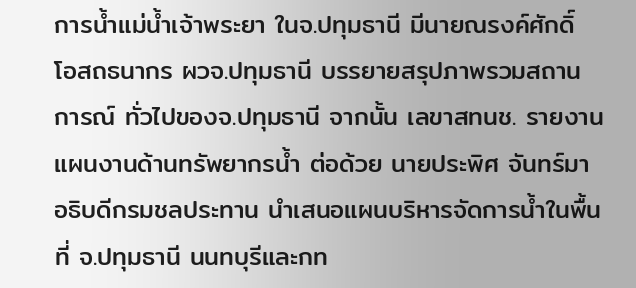การน้ำแม่น้ำเจ้าพระยา ในจ.ปทุมธานี มีนายณรงค์ศักดิ์ โอสถธนากร ผวจ.ปทุมธานี บรรยายสรุปภาพรวมสถานการณ์ ทั่วไปของจ.ปทุมธานี จากนั้น เลขาสทนช. รายงานแผนงานด้านทรัพยากรน้ำ ต่อด้วย นายประพิศ จันทร์มา อธิบดีกรมชลประทาน นำเสนอแผนบริหารจัดการน้ำในพื้นที่ จ.ปทุมธานี นนทบุรีและกท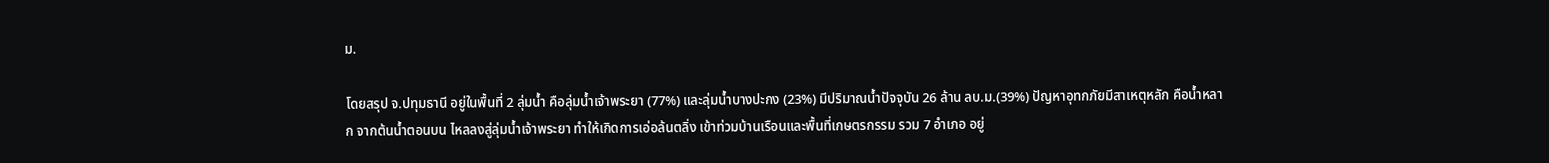ม.

โดยสรุป จ.ปทุมธานี อยู่ในพื้นที่ 2 ลุ่มน้ำ คือลุ่มน้ำเจ้าพระยา (77%) และลุ่มน้ำบางปะกง (23%) มีปริมาณน้ำปัจจุบัน 26 ล้าน ลบ.ม.(39%) ปัญหาอุทกภัยมีสาเหตุหลัก คือน้ำหลาก จากต้นน้ำตอนบน ไหลลงสู่ลุ่มน้ำเจ้าพระยา ทำให้เกิดการเอ่อล้นตลิ่ง เข้าท่วมบ้านเรือนและพื้นที่เกษตรกรรม รวม 7 อำเภอ อยู่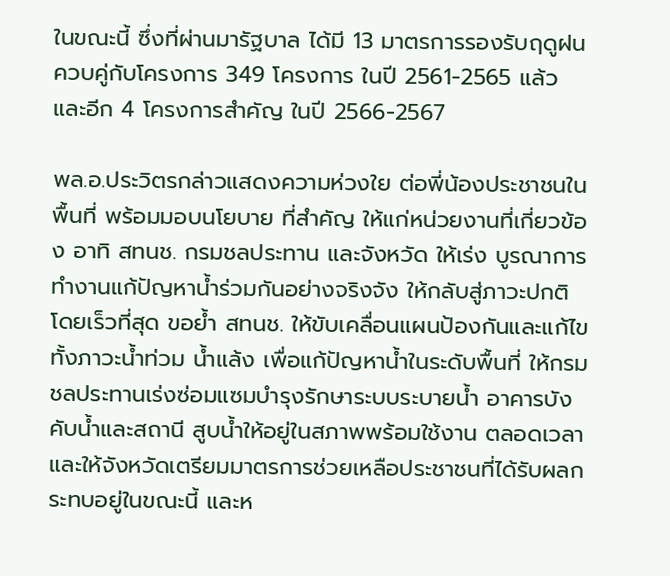ในขณะนี้ ซึ่งที่ผ่านมารัฐบาล ได้มี 13 มาตรการรองรับฤดูฝน ควบคู่กับโครงการ 349 โครงการ ในปี 2561-2565 แล้ว และอีก 4 โครงการสำคัญ ในปี 2566-2567

พล.อ.ประวิตรกล่าวแสดงความห่วงใย ต่อพี่น้องประชาชนในพื้นที่ พร้อมมอบนโยบาย ที่สำคัญ ให้แก่หน่วยงานที่เกี่ยวข้อง อาทิ สทนช. กรมชลประทาน และจังหวัด ให้เร่ง บูรณาการทำงานแก้ปัญหาน้ำร่วมกันอย่างจริงจัง ให้กลับสู่ภาวะปกติ โดยเร็วที่สุด ขอย้ำ สทนช. ให้ขับเคลื่อนแผนป้องกันและแก้ไขทั้งภาวะน้ำท่วม น้ำแล้ง เพื่อแก้ปัญหาน้ำในระดับพื้นที่ ให้กรมชลประทานเร่งซ่อมแซมบำรุงรักษาระบบระบายน้ำ อาคารบังคับน้ำและสถานี สูบน้ำให้อยู่ในสภาพพร้อมใช้งาน ตลอดเวลา และให้จังหวัดเตรียมมาตรการช่วยเหลือประชาชนที่ได้รับผลกระทบอยู่ในขณะนี้ และห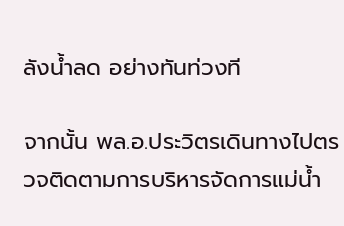ลังน้ำลด อย่างทันท่วงที

จากนั้น พล.อ.ประวิตรเดินทางไปตรวจติดตามการบริหารจัดการแม่น้ำ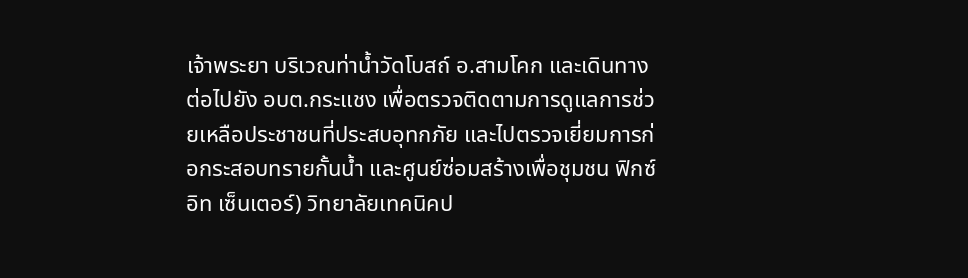เจ้าพระยา บริเวณท่าน้ำวัดโบสถ์ อ.สามโคก และเดินทางต่อไปยัง อบต.กระแชง เพื่อตรวจติดตามการดูแลการช่วยเหลือประชาชนที่ประสบอุทกภัย และไปตรวจเยี่ยมการก่อกระสอบทรายกั้นน้ำ และศูนย์ซ่อมสร้างเพื่อชุมชน ฟิกซ์ อิท เซ็นเตอร์) วิทยาลัยเทคนิคป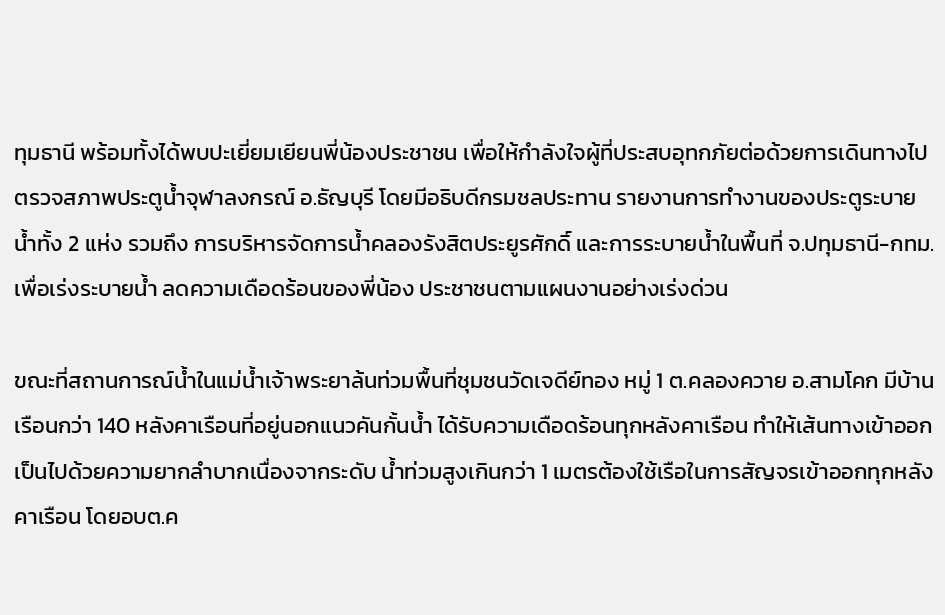ทุมธานี พร้อมทั้งได้พบปะเยี่ยมเยียนพี่น้องประชาชน เพื่อให้กำลังใจผู้ที่ประสบอุทกภัยต่อด้วยการเดินทางไปตรวจสภาพประตูน้ำจุฬาลงกรณ์ อ.ธัญบุรี โดยมีอธิบดีกรมชลประทาน รายงานการทำงานของประตูระบายน้ำทั้ง 2 แห่ง รวมถึง การบริหารจัดการน้ำคลองรังสิตประยูรศักดิ์ และการระบายน้ำในพื้นที่ จ.ปทุมธานี-กทม. เพื่อเร่งระบายน้ำ ลดความเดือดร้อนของพี่น้อง ประชาชนตามแผนงานอย่างเร่งด่วน

ขณะที่สถานการณ์น้ำในแม่น้ำเจ้าพระยาล้นท่วมพื้นที่ชุมชนวัดเจดีย์ทอง หมู่ 1 ต.คลองควาย อ.สามโคก มีบ้านเรือนกว่า 140 หลังคาเรือนที่อยู่นอกแนวคันกั้นน้ำ ได้รับความเดือดร้อนทุกหลังคาเรือน ทำให้เส้นทางเข้าออกเป็นไปด้วยความยากลำบากเนื่องจากระดับ น้ำท่วมสูงเกินกว่า 1 เมตรต้องใช้เรือในการสัญจรเข้าออกทุกหลังคาเรือน โดยอบต.ค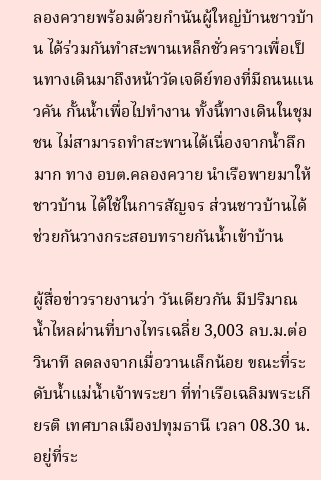ลองควายพร้อมด้วยกำนันผู้ใหญ่บ้านชาวบ้าน ได้ร่วมกันทำสะพานเหล็กชั่วคราวเพื่อเป็นทางเดินมาถึงหน้าวัดเจดีย์ทองที่มีถนนแนวคัน กั้นน้ำเพื่อไปทำงาน ทั้งนี้ทางเดินในชุมชน ไม่สามารถทำสะพานได้เนื่องจากน้ำลึกมาก ทาง อบต.คลองควาย นำเรือพายมาให้ชาวบ้าน ได้ใช้ในการสัญจร ส่วนชาวบ้านได้ช่วยกันวางกระสอบทรายกันน้ำเข้าบ้าน

ผู้สื่อข่าวรายงานว่า วันเดียวกัน มีปริมาณน้ำไหลผ่านที่บางไทรเฉลี่ย 3,003 ลบ.ม.ต่อวินาที ลดลงจากเมื่อวานเล็กน้อย ขณะที่ระดับน้ำแม่น้ำเจ้าพระยา ที่ท่าเรือเฉลิมพระเกียรติ เทศบาลเมืองปทุมธานี เวลา 08.30 น. อยู่ที่ระ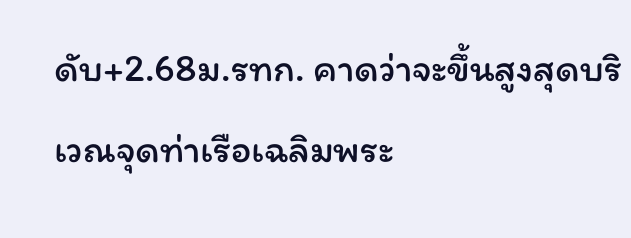ดับ+2.68ม.รทก. คาดว่าจะขึ้นสูงสุดบริเวณจุดท่าเรือเฉลิมพระ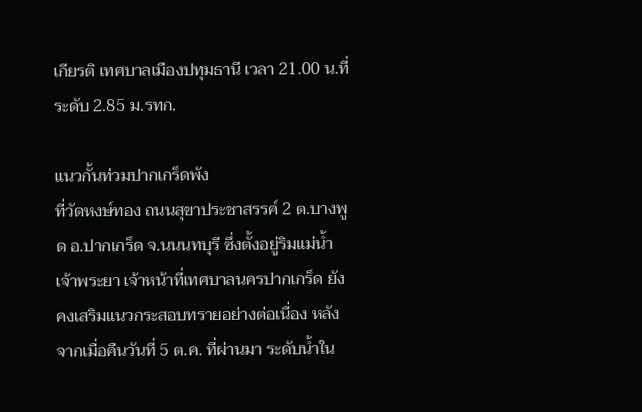เกียรติ เทศบาลเมืองปทุมธานี เวลา 21.00 น.ที่ระดับ 2.85 ม.รทก.

แนวกั้นท่วมปากเกร็ดพัง
ที่วัดหงษ์ทอง ถนนสุขาประชาสรรค์ 2 ต.บางพูด อ.ปากเกร็ด จ.นนนทบุรี ซึ่งตั้งอยู่ริมแม่น้ำเจ้าพระยา เจ้าหน้าที่เทศบาลนครปากเกร็ด ยังคงเสริมแนวกระสอบทรายอย่างต่อเนื่อง หลังจากเมื่อคืนวันที่ 5 ต.ค. ที่ผ่านมา ระดับน้ำใน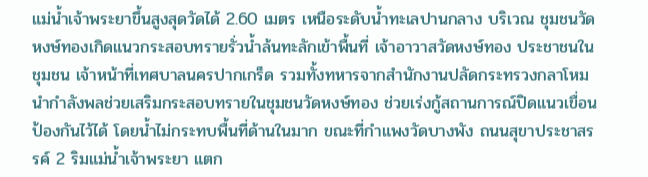แม่น้ำเจ้าพระยาขึ้นสูงสุดวัดได้ 2.60 เมตร เหนือระดับน้ำทะเลปานกลาง บริเวณ ชุมชนวัดหงษ์ทองเกิดแนวกระสอบทรายรั่วน้ำล้นทะลักเข้าพื้นที่ เจ้าอาวาสวัดหงษ์ทอง ประชาชนในชุมชน เจ้าหน้าที่เทศบาลนครปากเกร็ด รวมทั้งทหารจากสำนักงานปลัดกระทรวงกลาโหมนำกำลังพลช่วยเสริมกระสอบทรายในชุมชนวัดหงษ์ทอง ช่วยเร่งกู้สถานการณ์ปิดแนวเขื่อนป้องกันไว้ได้ โดยน้ำไม่กระทบพื้นที่ด้านในมาก ขณะที่กำแพงวัดบางพัง ถนนสุขาประชาสรรค์ 2 ริมแม่น้ำเจ้าพระยา แตก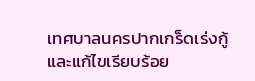เทศบาลนครปากเกร็ดเร่งกู้และแก้ไขเรียบร้อย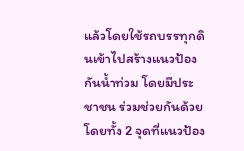แล้วโดยใช้รถบรรทุกดินเข้าไปสร้างแนวป้องกันน้ำท่วม โดยมีประชาชน ร่วมช่วยกันด้วย โดยทั้ง 2 จุดที่แนวป้อง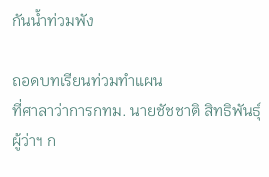กันน้ำท่วมพัง

ถอดบทเรียนท่วมทำแผน
ที่ศาลาว่าการกทม. นายชัชชาติ สิทธิพันธุ์ ผู้ว่าฯ ก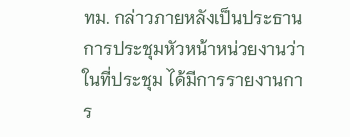ทม. กล่าวภายหลังเป็นประธานการประชุมหัวหน้าหน่วยงานว่า ในที่ประชุม ได้มีการรายงานการ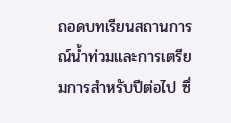ถอดบทเรียนสถานการณ์น้ำท่วมและการเตรียมการสำหรับปีต่อไป ซึ่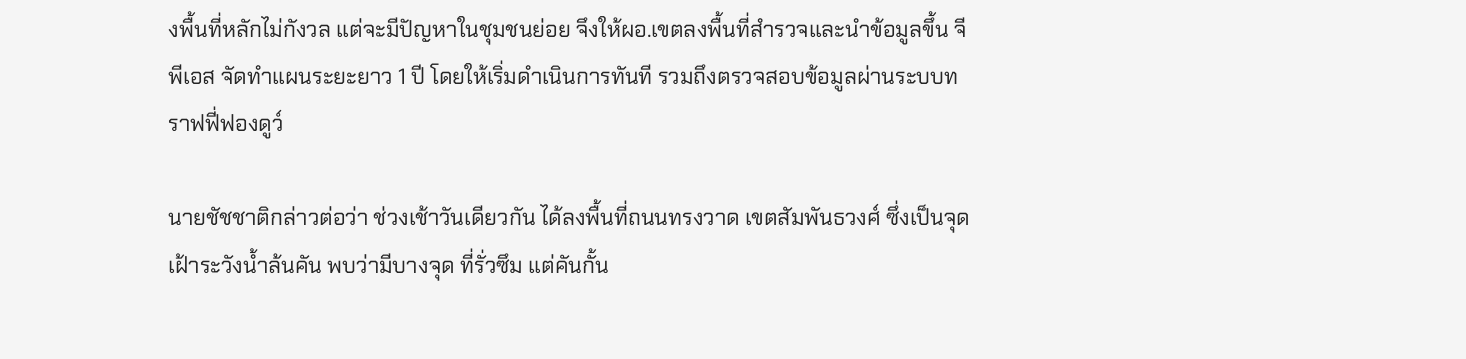งพื้นที่หลักไม่กังวล แต่จะมีปัญหาในชุมชนย่อย จึงให้ผอ.เขตลงพื้นที่สำรวจและนำข้อมูลขึ้น จีพีเอส จัดทำแผนระยะยาว 1 ปี โดยให้เริ่มดำเนินการทันที รวมถึงตรวจสอบข้อมูลผ่านระบบทราฟฟี่ฟองดูว์

นายชัชชาติกล่าวต่อว่า ช่วงเช้าวันเดียวกัน ได้ลงพื้นที่ถนนทรงวาด เขตสัมพันธวงศ์ ซึ่งเป็นจุดเฝ้าระวังน้ำล้นคัน พบว่ามีบางจุด ที่รั่วซึม แต่คันกั้น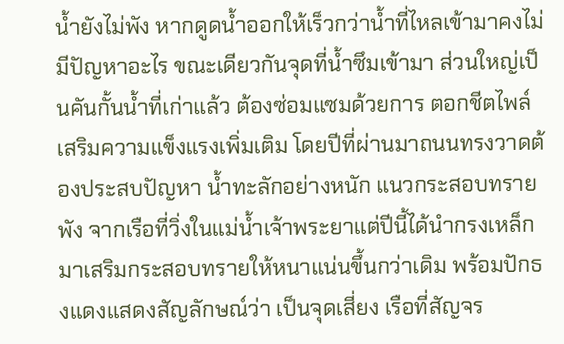น้ำยังไม่พัง หากดูดน้ำออกให้เร็วกว่าน้ำที่ไหลเข้ามาคงไม่มีปัญหาอะไร ขณะเดียวกันจุดที่น้ำซึมเข้ามา ส่วนใหญ่เป็นคันกั้นน้ำที่เก่าแล้ว ต้องซ่อมแซมด้วยการ ตอกชีตไพล์ เสริมความแข็งแรงเพิ่มเติม โดยปีที่ผ่านมาถนนทรงวาดต้องประสบปัญหา น้ำทะลักอย่างหนัก แนวกระสอบทรายพัง จากเรือที่วิ่งในแม่น้ำเจ้าพระยาแต่ปีนี้ได้นำกรงเหล็กมาเสริมกระสอบทรายให้หนาแน่นขึ้นกว่าเดิม พร้อมปักธงแดงแสดงสัญลักษณ์ว่า เป็นจุดเสี่ยง เรือที่สัญจร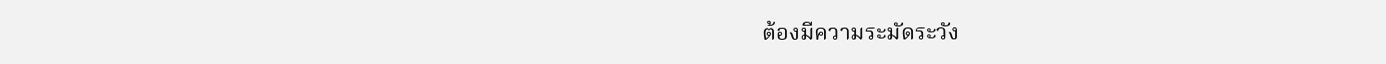ต้องมีความระมัดระวัง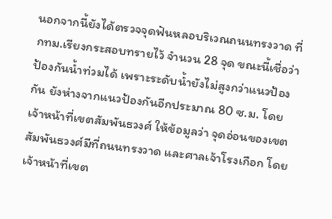นอกจากนี้ยังได้ตรวจจุดฟันหลอบริเวณถนนทรงวาด ที่กทม.เรียงกระสอบทรายไว้ จำนวน 28 จุด ขณะนี้เชื่อว่าป้องกันน้ำท่วมได้ เพราะระดับน้ำยังไม่สูงกว่าแนวป้องกัน ยังห่างจากแนวป้องกันอีกประมาณ 80 ซ.ม. โดยเจ้าหน้าที่เขตสัมพันธวงศ์ ให้ข้อมูลว่า จุดอ่อนของเขตสัมพันธวงศ์มีที่ถนนทรงวาด และศาลเจ้าโรงเกือก โดยเจ้าหน้าที่เขต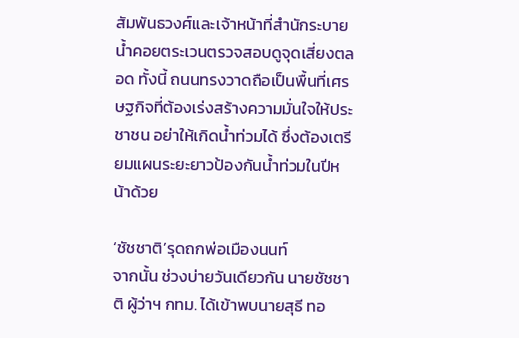สัมพันธวงศ์และเจ้าหน้าที่สำนักระบายน้ำคอยตระเวนตรวจสอบดูจุดเสี่ยงตลอด ทั้งนี้ ถนนทรงวาดถือเป็นพื้นที่เศรษฐกิจที่ต้องเร่งสร้างความมั่นใจให้ประชาชน อย่าให้เกิดน้ำท่วมได้ ซึ่งต้องเตรียมแผนระยะยาวป้องกันน้ำท่วมในปีหน้าด้วย

‘ชัชชาติ’รุดถกพ่อเมืองนนท์
จากนั้น ช่วงบ่ายวันเดียวกัน นายชัชชาติ ผู้ว่าฯ กทม. ได้เข้าพบนายสุธี ทอ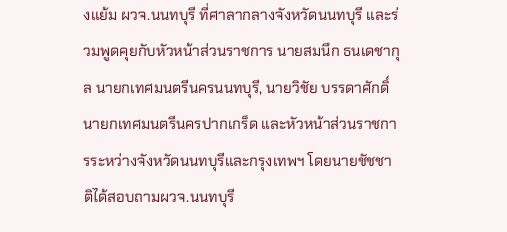งแย้ม ผวจ.นนทบุรี ที่ศาลากลางจังหวัดนนทบุรี และร่วมพูดคุยกับหัวหน้าส่วนราชการ นายสมนึก ธนเดชากุล นายกเทศมนตรีนครนนทบุรี, นายวิชัย บรรดาศักดิ์ นายกเทศมนตรีนครปากเกร็ด และหัวหน้าส่วนราชการระหว่างจังหวัดนนทบุรีและกรุงเทพฯ โดยนายชัชชาติได้สอบถามผวจ.นนทบุรี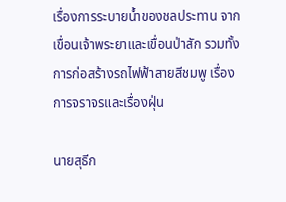เรื่องการระบายน้ำของชลประทาน จากเขื่อนเจ้าพระยาและเขื่อนป่าสัก รวมทั้งการก่อสร้างรถไฟฟ้าสายสีชมพู เรื่องการจราจรและเรื่องฝุ่น

นายสุธีก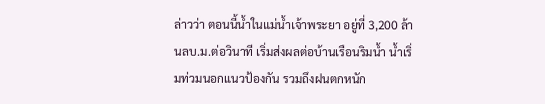ล่าวว่า ตอนนี้น้ำในแม่น้ำเจ้าพระยา อยู่ที่ 3,200 ล้านลบ.ม.ต่อวินาที เริ่มส่งผลต่อบ้านเรือนริมน้ำ น้ำเริ่มท่วมนอกแนวป้องกัน รวมถึงฝนตกหนัก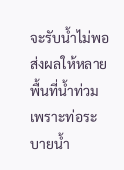จะรับน้ำไม่พอส่งผลให้หลาย พื้นที่น้ำท่วมเพราะท่อระบายน้ำ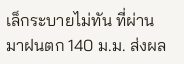เล็กระบายไม่ทัน ที่ผ่านมาฝนตก 140 ม.ม. ส่งผล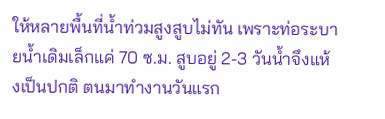ให้หลายพื้นที่น้ำท่วมสูงสูบไม่ทัน เพราะท่อระบายน้ำเดิมเล็กแค่ 70 ซ.ม. สูบอยู่ 2-3 วันน้ำจึงแห้งเป็นปกติ ตนมาทำงานวันแรก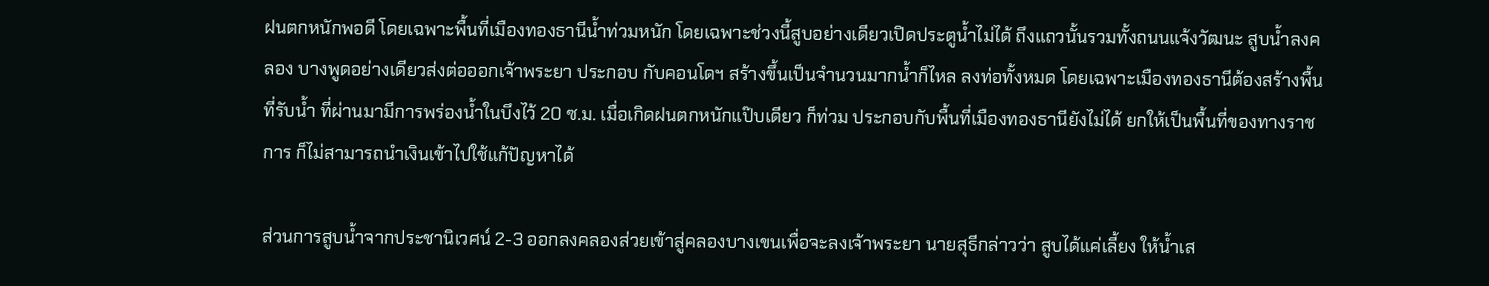ฝนตกหนักพอดี โดยเฉพาะพื้นที่เมืองทองธานีน้ำท่วมหนัก โดยเฉพาะช่วงนี้สูบอย่างเดียวเปิดประตูน้ำไม่ได้ ถึงแถวนั้นรวมทั้งถนนแจ้งวัฒนะ สูบน้ำลงคลอง บางพูดอย่างเดียวส่งต่อออกเจ้าพระยา ประกอบ กับคอนโดฯ สร้างขึ้นเป็นจำนวนมากน้ำก็ไหล ลงท่อทั้งหมด โดยเฉพาะเมืองทองธานีต้องสร้างพื้นที่รับน้ำ ที่ผ่านมามีการพร่องน้ำในบึงไว้ 20 ซ.ม. เมื่อเกิดฝนตกหนักแป๊บเดียว ก็ท่วม ประกอบกับพื้นที่เมืองทองธานียังไม่ได้ ยกให้เป็นพื้นที่ของทางราชการ ก็ไม่สามารถนำเงินเข้าไปใช้แก้ปัญหาได้

ส่วนการสูบน้ำจากประชานิเวศน์ 2-3 ออกลงคลองส่วยเข้าสู่คลองบางเขนเพื่อจะลงเจ้าพระยา นายสุธีกล่าวว่า สูบได้แค่เลี้ยง ให้น้ำเส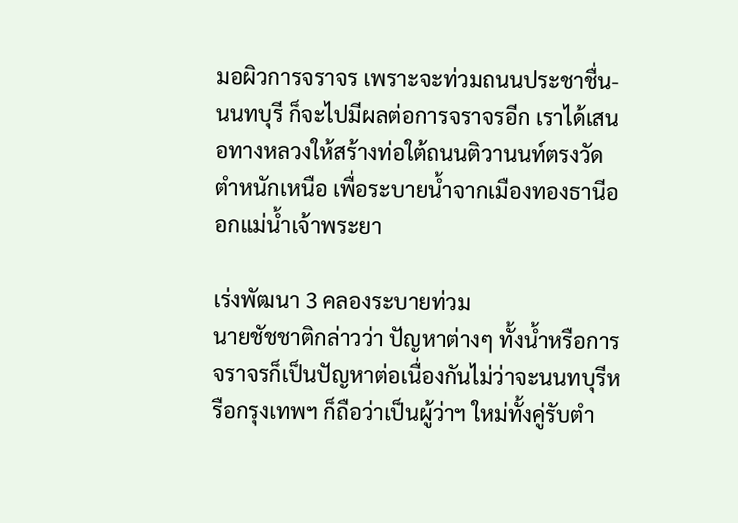มอผิวการจราจร เพราะจะท่วมถนนประชาชื่น-นนทบุรี ก็จะไปมีผลต่อการจราจรอีก เราได้เสนอทางหลวงให้สร้างท่อใต้ถนนติวานนท์ตรงวัดตำหนักเหนือ เพื่อระบายน้ำจากเมืองทองธานีออกแม่น้ำเจ้าพระยา

เร่งพัฒนา 3 คลองระบายท่วม
นายชัชชาติกล่าวว่า ปัญหาต่างๆ ทั้งน้ำหรือการจราจรก็เป็นปัญหาต่อเนื่องกันไม่ว่าจะนนทบุรีหรือกรุงเทพฯ ก็ถือว่าเป็นผู้ว่าฯ ใหม่ทั้งคู่รับตำ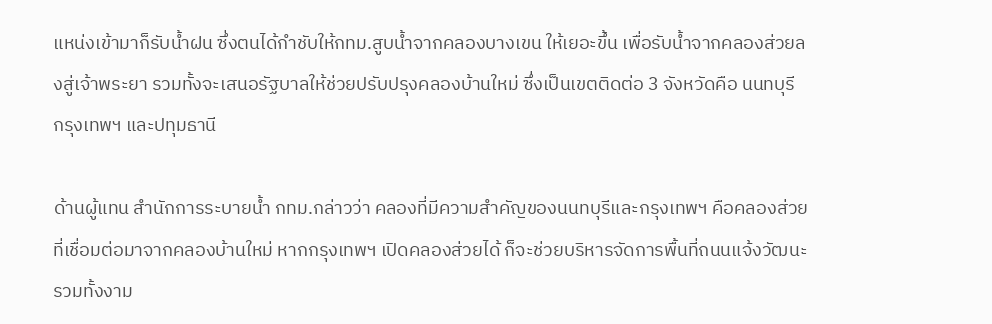แหน่งเข้ามาก็รับน้ำฝน ซึ่งตนได้กำชับให้กทม.สูบน้ำจากคลองบางเขน ให้เยอะขึ้น เพื่อรับน้ำจากคลองส่วยลงสู่เจ้าพระยา รวมทั้งจะเสนอรัฐบาลให้ช่วยปรับปรุงคลองบ้านใหม่ ซึ่งเป็นเขตติดต่อ 3 จังหวัดคือ นนทบุรี กรุงเทพฯ และปทุมธานี

ด้านผู้แทน สำนักการระบายน้ำ กทม.กล่าวว่า คลองที่มีความสำคัญของนนทบุรีและกรุงเทพฯ คือคลองส่วย ที่เชื่อมต่อมาจากคลองบ้านใหม่ หากกรุงเทพฯ เปิดคลองส่วยได้ ก็จะช่วยบริหารจัดการพื้นที่ถนนแจ้งวัฒนะ รวมทั้งงาม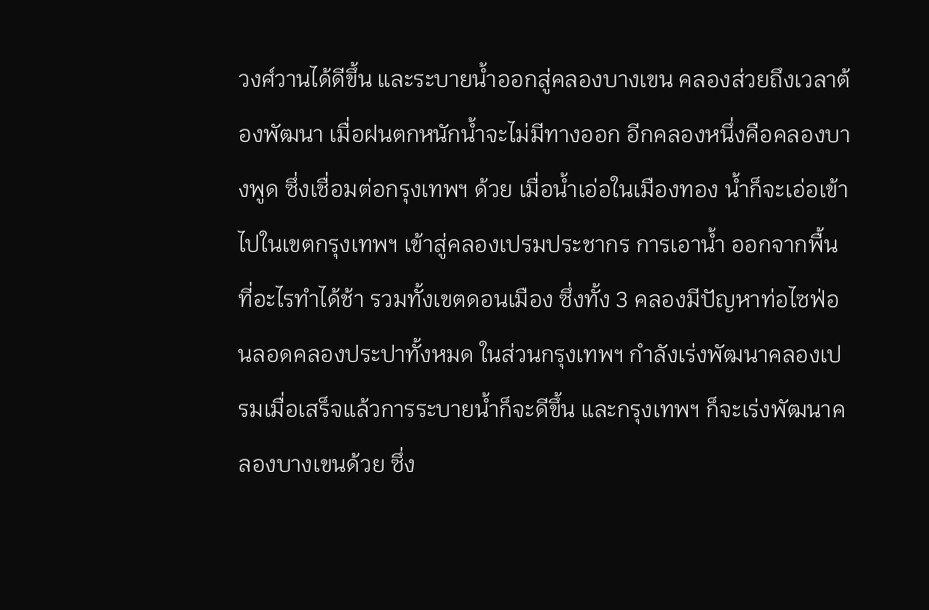วงศ์วานได้ดีขึ้น และระบายน้ำออกสู่คลองบางเขน คลองส่วยถึงเวลาต้องพัฒนา เมื่อฝนตกหนักน้ำจะไม่มีทางออก อีกคลองหนึ่งคือคลองบางพูด ซึ่งเชื่อมต่อกรุงเทพฯ ด้วย เมื่อน้ำเอ่อในเมืองทอง น้ำก็จะเอ่อเข้าไปในเขตกรุงเทพฯ เข้าสู่คลองเปรมประชากร การเอาน้ำ ออกจากพื้นที่อะไรทำได้ช้า รวมทั้งเขตดอนเมือง ซึ่งทั้ง 3 คลองมีปัญหาท่อไซฟ่อนลอดคลองประปาทั้งหมด ในส่วนกรุงเทพฯ กำลังเร่งพัฒนาคลองเปรมเมื่อเสร็จแล้วการระบายน้ำก็จะดีขึ้น และกรุงเทพฯ ก็จะเร่งพัฒนาคลองบางเขนด้วย ซึ่ง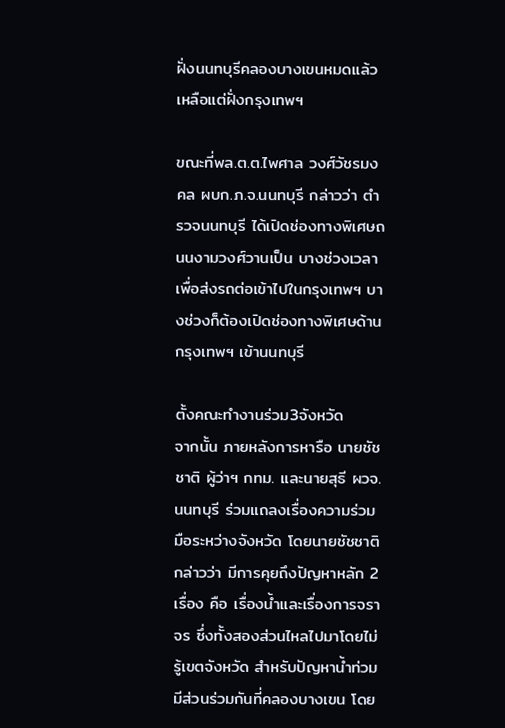ฝั่งนนทบุรีคลองบางเขนหมดแล้วเหลือแต่ฝั่งกรุงเทพฯ

ขณะที่พล.ต.ต.ไพศาล วงศ์วัชรมงคล ผบก.ภ.จ.นนทบุรี กล่าวว่า ตำรวจนนทบุรี ได้เปิดช่องทางพิเศษถนนงามวงศ์วานเป็น บางช่วงเวลา เพื่อส่งรถต่อเข้าไปในกรุงเทพฯ บางช่วงก็ต้องเปิดช่องทางพิเศษด้านกรุงเทพฯ เข้านนทบุรี

ตั้งคณะทำงานร่วม3จังหวัด
จากนั้น ภายหลังการหารือ นายชัชชาติ ผู้ว่าฯ กทม. และนายสุธี ผวจ.นนทบุรี ร่วมแถลงเรื่องความร่วมมือระหว่างจังหวัด โดยนายชัชชาติ กล่าวว่า มีการคุยถึงปัญหาหลัก 2 เรื่อง คือ เรื่องน้ำและเรื่องการจราจร ซึ่งทั้งสองส่วนไหลไปมาโดยไม่รู้เขตจังหวัด สำหรับปัญหาน้ำท่วมมีส่วนร่วมกันที่คลองบางเขน โดย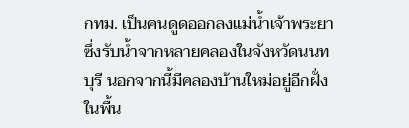กทม. เป็นคนดูดออกลงแม่น้ำเจ้าพระยา ซึ่งรับน้ำจากหลายคลองในจังหวัดนนทบุรี นอกจากนี้มีคลองบ้านใหม่อยู่อีกฝั่งในพื้น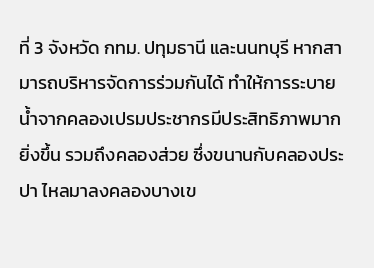ที่ 3 จังหวัด กทม. ปทุมธานี และนนทบุรี หากสามารถบริหารจัดการร่วมกันได้ ทำให้การระบายน้ำจากคลองเปรมประชากรมีประสิทธิภาพมากยิ่งขึ้น รวมถึงคลองส่วย ซึ่งขนานกับคลองประปา ไหลมาลงคลองบางเข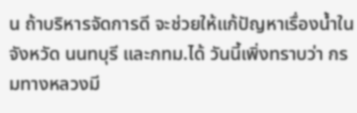น ถ้าบริหารจัดการดี จะช่วยให้แก้ปัญหาเรื่องน้ำในจังหวัด นนทบุรี และกทม.ได้ วันนี้เพิ่งทราบว่า กรมทางหลวงมี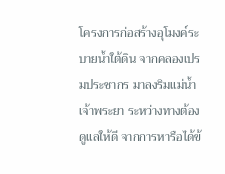โครงการก่อสร้างอุโมงค์ระบายน้ำใต้ดิน จากคลองเปรมประชากร มาลงริมแม่น้ำเจ้าพระยา ระหว่างทางต้องดูแลให้ดี จากการหารือได้ข้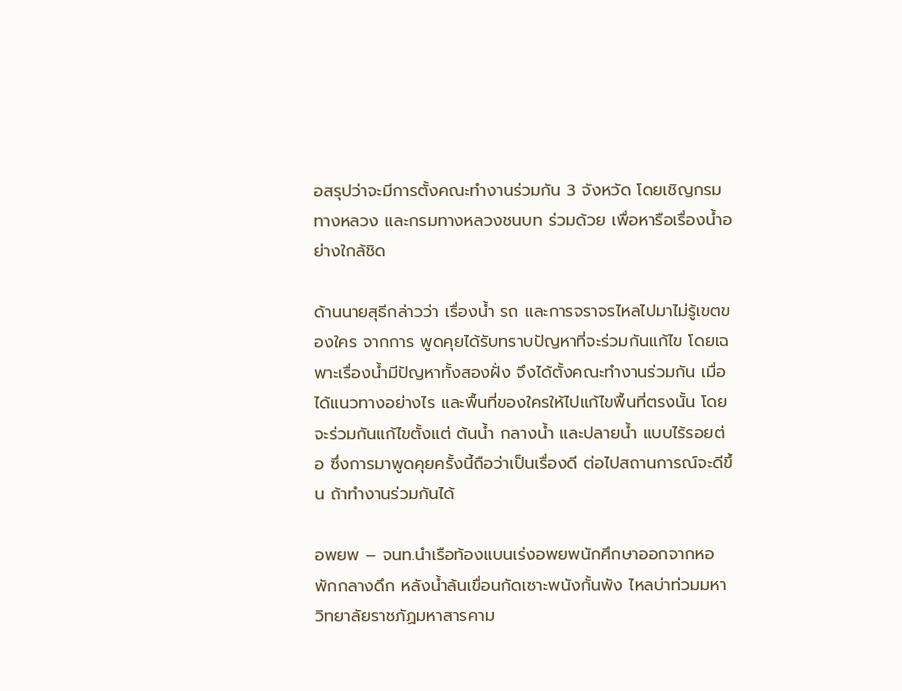อสรุปว่าจะมีการตั้งคณะทำงานร่วมกัน 3 จังหวัด โดยเชิญกรมทางหลวง และกรมทางหลวงชนบท ร่วมด้วย เพื่อหารือเรื่องน้ำอย่างใกล้ชิด

ด้านนายสุธีกล่าวว่า เรื่องน้ำ รถ และการจราจรไหลไปมาไม่รู้เขตของใคร จากการ พูดคุยได้รับทราบปัญหาที่จะร่วมกันแก้ไข โดยเฉพาะเรื่องน้ำมีปัญหาทั้งสองฝั่ง จึงได้ตั้งคณะทำงานร่วมกัน เมื่อได้แนวทางอย่างไร และพื้นที่ของใครให้ไปแก้ไขพื้นที่ตรงนั้น โดยจะร่วมกันแก้ไขตั้งแต่ ต้นน้ำ กลางน้ำ และปลายน้ำ แบบไร้รอยต่อ ซึ่งการมาพูดคุยครั้งนี้ถือว่าเป็นเรื่องดี ต่อไปสถานการณ์จะดีขึ้น ถ้าทำงานร่วมกันได้

อพยพ – จนท.นำเรือท้องแบนเร่งอพยพนักศึกษาออกจากหอพักกลางดึก หลังน้ำล้นเขื่อนกัดเซาะพนังกั้นพัง ไหลบ่าท่วมมหาวิทยาลัยราชภัฏมหาสารคาม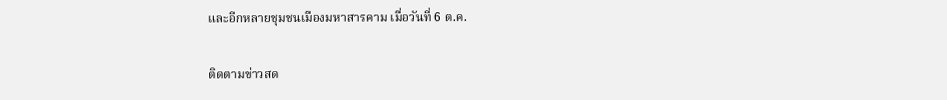และอีกหลายชุมชนเมืองมหาสารคาม เมื่อวันที่ 6 ต.ค.

ติดตามข่าวสด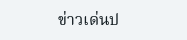ข่าวเด่นป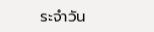ระจำวัน